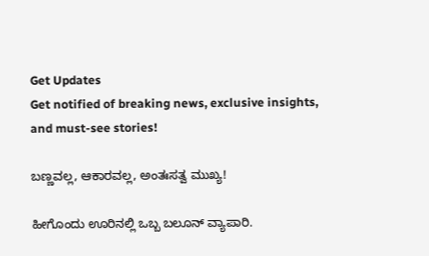Get Updates
Get notified of breaking news, exclusive insights, and must-see stories!

ಬಣ್ಣವಲ್ಲ, ಆಕಾರವಲ್ಲ, ಅಂತಃಸತ್ವ ಮುಖ್ಯ!

ಹೀಗೊಂದು ಊರಿನಲ್ಲಿ ಒಬ್ಬ ಬಲೂನ್ ವ್ಯಾಪಾರಿ.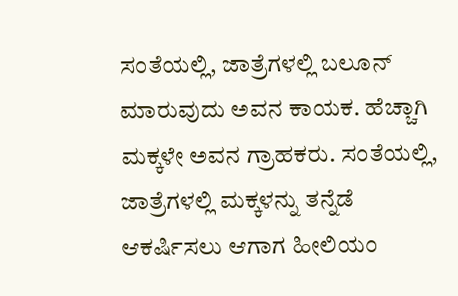ಸಂತೆಯಲ್ಲಿ, ಜಾತ್ರೆಗಳಲ್ಲಿ ಬಲೂನ್ ಮಾರುವುದು ಅವನ ಕಾಯಕ. ಹೆಚ್ಚಾಗಿ ಮಕ್ಕಳೇ ಅವನ ಗ್ರಾಹಕರು. ಸಂತೆಯಲ್ಲಿ, ಜಾತ್ರೆಗಳಲ್ಲಿ ಮಕ್ಕಳನ್ನು ತನ್ನೆಡೆ ಆಕರ್ಷಿಸಲು ಆಗಾಗ ಹೀಲಿಯಂ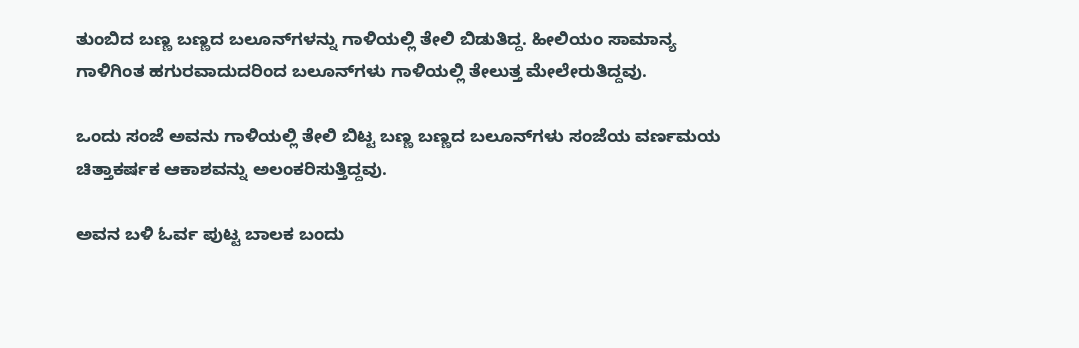ತುಂಬಿದ ಬಣ್ಣ ಬಣ್ಣದ ಬಲೂನ್‌ಗಳನ್ನು ಗಾಳಿಯಲ್ಲಿ ತೇಲಿ ಬಿಡುತಿದ್ದ. ಹೀಲಿಯಂ ಸಾಮಾನ್ಯ ಗಾಳಿಗಿಂತ ಹಗುರವಾದುದರಿಂದ ಬಲೂನ್‌ಗಳು ಗಾಳಿಯಲ್ಲಿ ತೇಲುತ್ತ ಮೇಲೇರುತಿದ್ದವು.

ಒಂದು ಸಂಜೆ ಅವನು ಗಾಳಿಯಲ್ಲಿ ತೇಲಿ ಬಿಟ್ಟ ಬಣ್ಣ ಬಣ್ಣದ ಬಲೂನ್‌ಗಳು ಸಂಜೆಯ ವರ್ಣಮಯ ಚಿತ್ತಾಕರ್ಷಕ ಆಕಾಶವನ್ನು ಅಲಂಕರಿಸುತ್ತಿದ್ದವು.

ಅವನ ಬಳಿ ಓರ್ವ ಪುಟ್ಟ ಬಾಲಕ ಬಂದು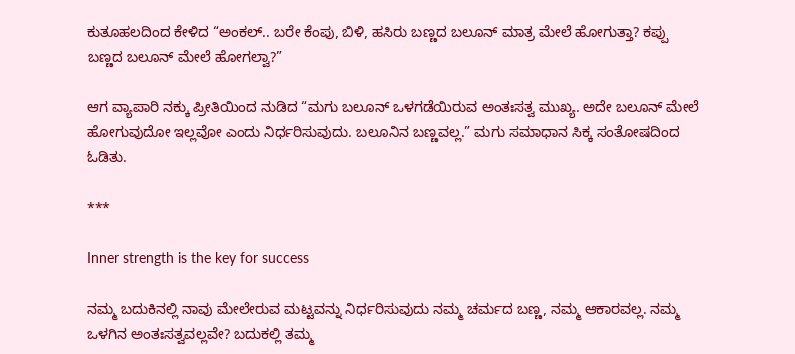ಕುತೂಹಲದಿಂದ ಕೇಳಿದ “ಅಂಕಲ್.. ಬರೇ ಕೆಂಪು, ಬಿಳಿ, ಹಸಿರು ಬಣ್ಣದ ಬಲೂನ್ ಮಾತ್ರ ಮೇಲೆ ಹೋಗುತ್ತಾ? ಕಪ್ಪು ಬಣ್ಣದ ಬಲೂನ್ ಮೇಲೆ ಹೋಗಲ್ವಾ?”

ಆಗ ವ್ಯಾಪಾರಿ ನಕ್ಕು ಪ್ರೀತಿಯಿಂದ ನುಡಿದ “ಮಗು ಬಲೂನ್ ಒಳಗಡೆಯಿರುವ ಅಂತಃಸತ್ವ ಮುಖ್ಯ. ಅದೇ ಬಲೂನ್ ಮೇಲೆ ಹೋಗುವುದೋ ಇಲ್ಲವೋ ಎಂದು ನಿರ್ಧರಿಸುವುದು. ಬಲೂನಿನ ಬಣ್ಣವಲ್ಲ.” ಮಗು ಸಮಾಧಾನ ಸಿಕ್ಕ ಸಂತೋಷದಿಂದ ಓಡಿತು.

***

Inner strength is the key for success

ನಮ್ಮ ಬದುಕಿನಲ್ಲಿ ನಾವು ಮೇಲೇರುವ ಮಟ್ಟವನ್ನು ನಿರ್ಧರಿಸುವುದು ನಮ್ಮ ಚರ್ಮದ ಬಣ್ಣ, ನಮ್ಮ ಆಕಾರವಲ್ಲ. ನಮ್ಮ ಒಳಗಿನ ಅಂತಃಸತ್ವವಲ್ಲವೇ? ಬದುಕಲ್ಲಿ ತಮ್ಮ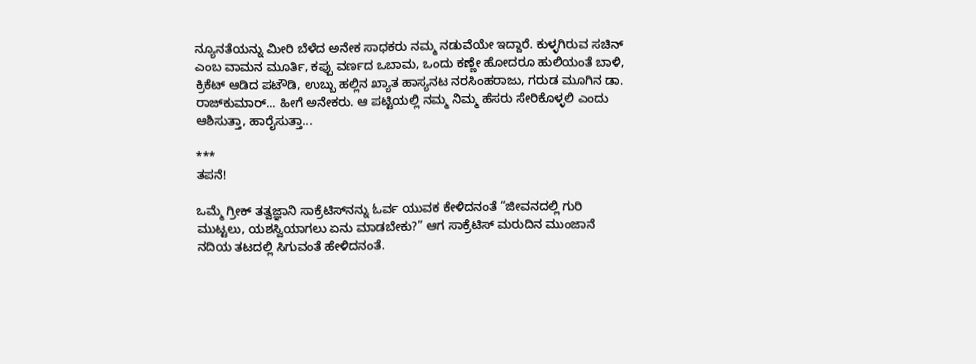ನ್ಯೂನತೆಯನ್ನು ಮೀರಿ ಬೆಳೆದ ಅನೇಕ ಸಾಧಕರು ನಮ್ಮ ನಡುವೆಯೇ ಇದ್ದಾರೆ. ಕುಳ್ಳಗಿರುವ ಸಚಿನ್ ಎಂಬ ವಾಮನ ಮೂರ್ತಿ, ಕಪ್ಪು ವರ್ಣದ ಒಬಾಮ, ಒಂದು ಕಣ್ಣೇ ಹೋದರೂ ಹುಲಿಯಂತೆ ಬಾಳಿ, ಕ್ರಿಕೆಟ್ ಆಡಿದ ಪಟೌಡಿ, ಉಬ್ಬು ಹಲ್ಲಿನ ಖ್ಯಾತ ಹಾಸ್ಯನಟ ನರಸಿಂಹರಾಜು, ಗರುಡ ಮೂಗಿನ ಡಾ. ರಾಜ್‌ಕುಮಾರ್... ಹೀಗೆ ಅನೇಕರು. ಆ ಪಟ್ಟಿಯಲ್ಲಿ ನಮ್ಮ ನಿಮ್ಮ ಹೆಸರು ಸೇರಿಕೊಳ್ಳಲಿ ಎಂದು ಆಶಿಸುತ್ತಾ, ಹಾರೈಸುತ್ತಾ...

***
ತಪನೆ!

ಒಮ್ಮೆ ಗ್ರೀಕ್ ತತ್ವಜ್ಞಾನಿ ಸಾಕ್ರೆಟಿಸ್‌ನನ್ನು ಓರ್ವ ಯುವಕ ಕೇಳಿದನಂತೆ “ಜೀವನದಲ್ಲಿ ಗುರಿ ಮುಟ್ಟಲು, ಯಶಸ್ವಿಯಾಗಲು ಏನು ಮಾಡಬೇಕು?” ಆಗ ಸಾಕ್ರೆಟಿಸ್ ಮರುದಿನ ಮುಂಜಾನೆ ನದಿಯ ತಟದಲ್ಲಿ ಸಿಗುವಂತೆ ಹೇಳಿದನಂತೆ.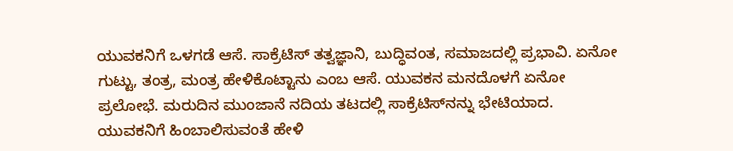ಯುವಕನಿಗೆ ಒಳಗಡೆ ಆಸೆ. ಸಾಕ್ರೆಟಿಸ್ ತತ್ವಜ್ಞಾನಿ, ಬುದ್ಧಿವಂತ, ಸಮಾಜದಲ್ಲಿ ಪ್ರಭಾವಿ. ಏನೋ ಗುಟ್ಟು, ತಂತ್ರ, ಮಂತ್ರ ಹೇಳಿಕೊಟ್ಟಾನು ಎಂಬ ಆಸೆ. ಯುವಕನ ಮನದೊಳಗೆ ಏನೋ ಪ್ರಲೋಭೆ. ಮರುದಿನ ಮುಂಜಾನೆ ನದಿಯ ತಟದಲ್ಲಿ ಸಾಕ್ರೆಟಿಸ್‌ನನ್ನು ಭೇಟಿಯಾದ. ಯುವಕನಿಗೆ ಹಿಂಬಾಲಿಸುವಂತೆ ಹೇಳಿ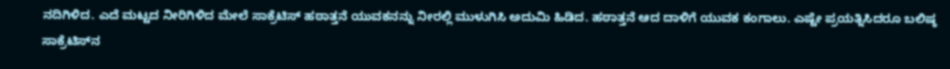ನದಿಗಿಳಿದ. ಎದೆ ಮಟ್ಟದ ನೀರಿಗಿಳಿದ ಮೇಲೆ ಸಾಕ್ರೆಟಿಸ್ ಹಠಾತ್ತನೆ ಯುವಕನನ್ನು ನೀರಲ್ಲಿ ಮುಳುಗಿಸಿ ಅದುಮಿ ಹಿಡಿದ. ಹಠಾತ್ತನೆ ಆದ ದಾಳಿಗೆ ಯುವಕ ಕಂಗಾಲು. ಎಷ್ಟೇ ಪ್ರಯತ್ನಿಸಿದರೂ ಬಲಿಷ್ಠ ಸಾಕ್ರೆಟಿಸ್‌ನ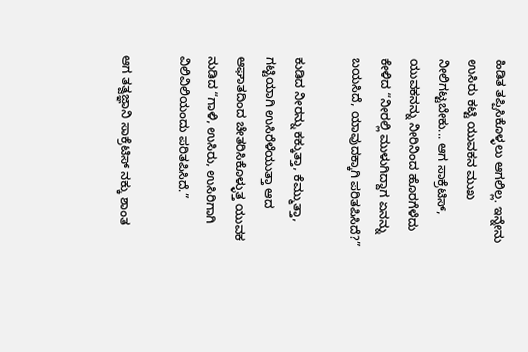ಹಿಡಿತ ತಪ್ಪಿಸಿಕೊಳ್ಳಲು ಆಗಲಿಲ್ಲ. ಇನ್ನೇನು ಉಸಿರು ಕಟ್ಟಿ ಯುವಕನ ಮುಖ ನೀಲಿಗಟ್ಟಬೇಕು... ಆಗ ಸಾಕ್ರೆಟಿಸ್, ಯುವಕನನ್ನು ನೀರಿನಿಂದ ಹೊರಗೆಳೆದು ಕೇಳಿದ “ನೀರಲ್ಲಿ ಮುಳುಗಿದ್ದಾಗ ಏನನ್ನು ಬಯಸಿದೆ, ಯಾವುದಕ್ಕಾಗಿ ಪರಿತಪಿಸಿದೆ?”

ಕುಡಿದ ನೀರನ್ನು ಕಕ್ಕುತ್ತಾ, ಕೆಮ್ಮುತ್ತಾ, ಗಟ್ಟಿಯಾಗಿ ಉಸಿರೆಳೆಯುತ್ತಾ ಆದ ಆಘಾತದಿಂದ ಚೇತರಿಸಿಕೊಳ್ಳುತ್ತ ಯುವಕ ನುಡಿದ “ಗಾಳಿ, ಉಸಿರು, ಉಸಿರಿಗಾಗಿ ವಿಲಿವಿಲಿಯಂದು ಪರಿತಪಿಸಿದೆ.”

ಆಗ ತತ್ವಜ್ಞಾನಿ ಸಾಕ್ರೆಟಿಸ್ ನಕ್ಕು ಶಾಂತ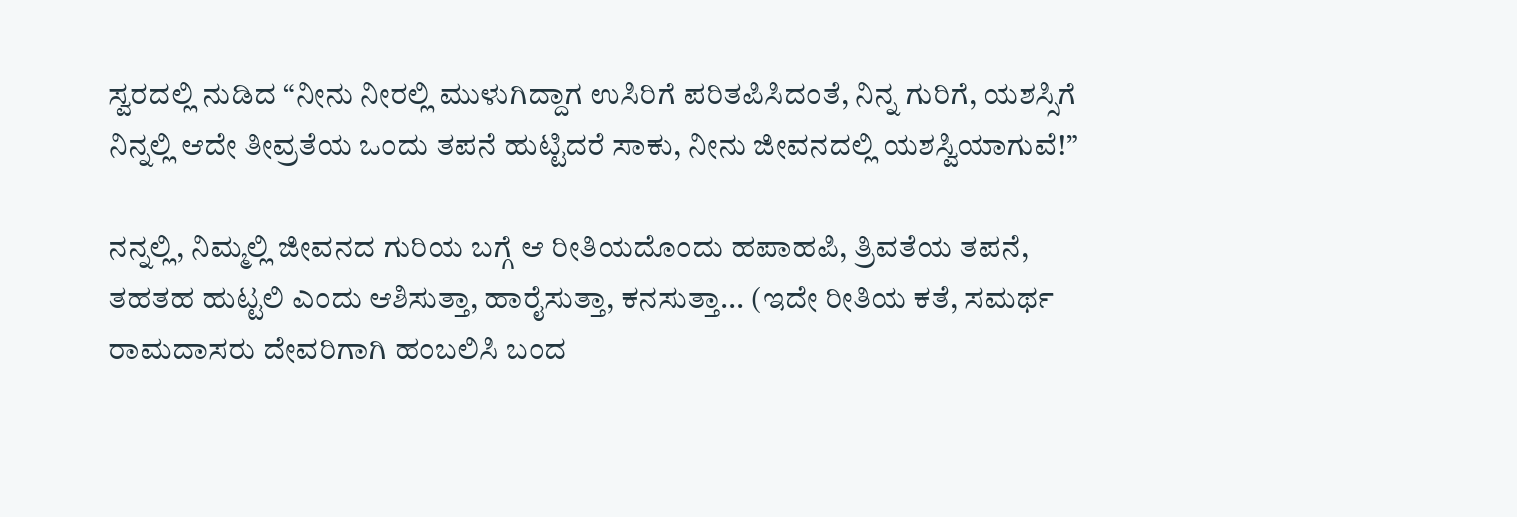ಸ್ವರದಲ್ಲಿ ನುಡಿದ “ನೀನು ನೀರಲ್ಲಿ ಮುಳುಗಿದ್ದಾಗ ಉಸಿರಿಗೆ ಪರಿತಪಿಸಿದಂತೆ, ನಿನ್ನ ಗುರಿಗೆ, ಯಶಸ್ಸಿಗೆ ನಿನ್ನಲ್ಲಿ ಆದೇ ತೀವ್ರತೆಯ ಒಂದು ತಪನೆ ಹುಟ್ಟಿದರೆ ಸಾಕು, ನೀನು ಜೀವನದಲ್ಲಿ ಯಶಸ್ವಿಯಾಗುವೆ!”

ನನ್ನಲ್ಲಿ, ನಿಮ್ಮಲ್ಲಿ ಜೀವನದ ಗುರಿಯ ಬಗ್ಗೆ ಆ ರೀತಿಯದೊಂದು ಹಪಾಹಪಿ, ತ್ರಿವತೆಯ ತಪನೆ, ತಹತಹ ಹುಟ್ಟಲಿ ಎಂದು ಆಶಿಸುತ್ತಾ, ಹಾರೈಸುತ್ತಾ, ಕನಸುತ್ತಾ... (ಇದೇ ರೀತಿಯ ಕತೆ, ಸಮರ್ಥ ರಾಮದಾಸರು ದೇವರಿಗಾಗಿ ಹಂಬಲಿಸಿ ಬಂದ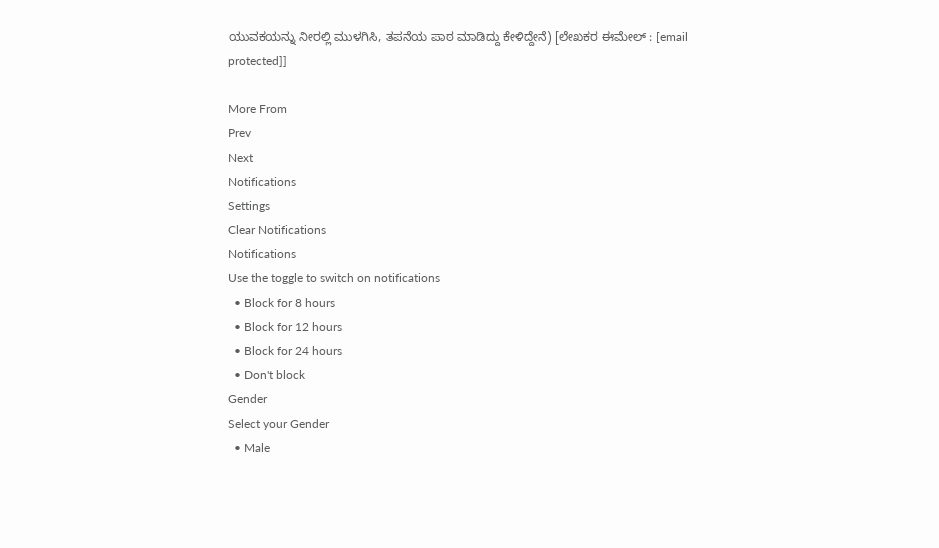ಯುವಕಯನ್ನು ನೀರಲ್ಲಿ ಮುಳಗಿಸಿ, ತಪನೆಯ ಪಾಠ ಮಾಡಿದ್ದು ಕೇಳಿದ್ದೇನೆ) [ಲೇಖಕರ ಈಮೇಲ್ : [email protected]]

More From
Prev
Next
Notifications
Settings
Clear Notifications
Notifications
Use the toggle to switch on notifications
  • Block for 8 hours
  • Block for 12 hours
  • Block for 24 hours
  • Don't block
Gender
Select your Gender
  • Male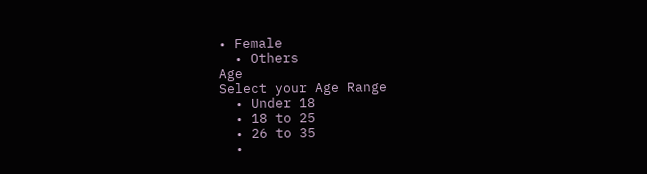• Female
  • Others
Age
Select your Age Range
  • Under 18
  • 18 to 25
  • 26 to 35
  •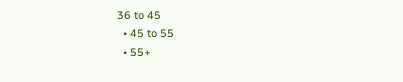36 to 45
  • 45 to 55
  • 55+